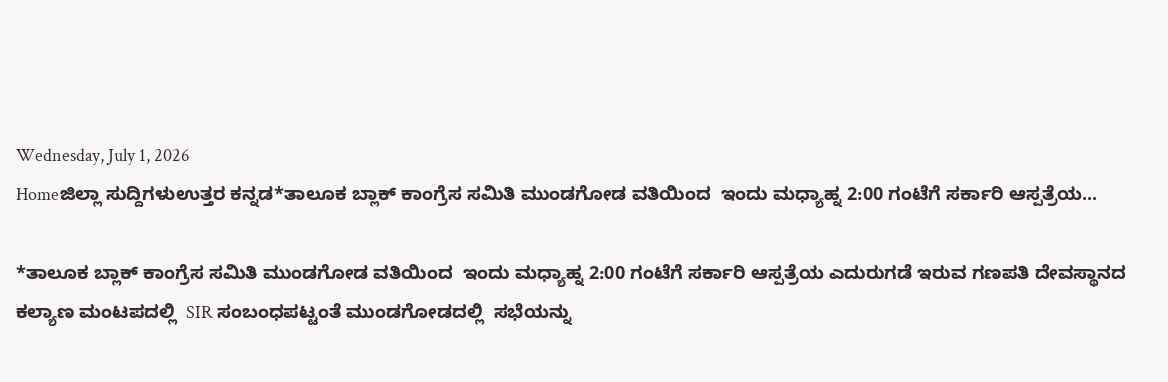Wednesday, July 1, 2026
Homeಜಿಲ್ಲಾ ಸುದ್ದಿಗಳುಉತ್ತರ ಕನ್ನಡ*ತಾಲೂಕ ಬ್ಲಾಕ್ ಕಾಂಗ್ರೆಸ ಸಮಿತಿ ಮುಂಡಗೋಡ ವತಿಯಿಂದ  ಇಂದು ಮಧ್ಯಾಹ್ನ 2:00 ಗಂಟೆಗೆ ಸರ್ಕಾರಿ ಆಸ್ಪತ್ರೆಯ...

*ತಾಲೂಕ ಬ್ಲಾಕ್ ಕಾಂಗ್ರೆಸ ಸಮಿತಿ ಮುಂಡಗೋಡ ವತಿಯಿಂದ  ಇಂದು ಮಧ್ಯಾಹ್ನ 2:00 ಗಂಟೆಗೆ ಸರ್ಕಾರಿ ಆಸ್ಪತ್ರೆಯ ಎದುರುಗಡೆ ಇರುವ ಗಣಪತಿ ದೇವಸ್ಥಾನದ ಕಲ್ಯಾಣ ಮಂಟಪದಲ್ಲಿ  SIR ಸಂಬಂಧಪಟ್ಟಂತೆ ಮುಂಡಗೋಡದಲ್ಲಿ  ಸಭೆಯನ್ನು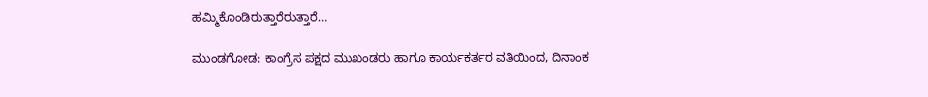ಹಮ್ಮಿಕೊಂಡಿರುತ್ತಾರೆರುತ್ತಾರೆ…

ಮುಂಡಗೋಡ: ಕಾಂಗ್ರೆಸ ಪಕ್ಷದ ಮುಖಂಡರು ಹಾಗೂ ಕಾರ್ಯಕರ್ತರ ವತಿಯಿಂದ, ದಿನಾಂಕ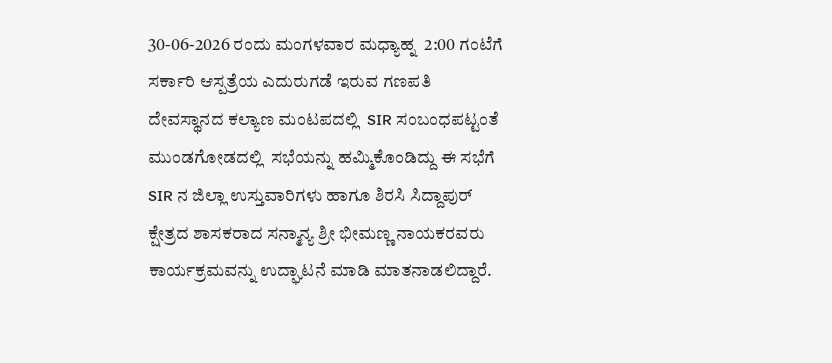30-06-2026 ರಂದು ಮಂಗಳವಾರ ಮಧ್ಯಾಹ್ನ  2:00 ಗಂಟೆಗೆ ಸರ್ಕಾರಿ ಆಸ್ಪತ್ರೆಯ ಎದುರುಗಡೆ ಇರುವ ಗಣಪತಿ ದೇವಸ್ಥಾನದ ಕಲ್ಯಾಣ ಮಂಟಪದಲ್ಲಿ  SIR ಸಂಬಂಧಪಟ್ಟಂತೆ ಮುಂಡಗೋಡದಲ್ಲಿ  ಸಭೆಯನ್ನು ಹಮ್ಮಿಕೊಂಡಿದ್ದು ಈ ಸಭೆಗೆ SIR ನ ಜಿಲ್ಲಾ ಉಸ್ತುವಾರಿಗಳು ಹಾಗೂ ಶಿರಸಿ ಸಿದ್ದಾಪುರ್ ಕ್ಷೇತ್ರದ ಶಾಸಕರಾದ ಸನ್ಮಾನ್ಯ ಶ್ರೀ ಭೀಮಣ್ಣ ನಾಯಕರವರು ಕಾರ್ಯಕ್ರಮವನ್ನು ಉದ್ಘಾಟನೆ ಮಾಡಿ ಮಾತನಾಡಲಿದ್ದಾರೆ.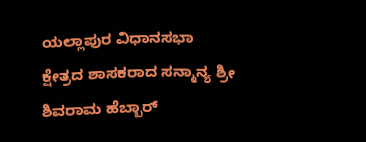ಯಲ್ಲಾಪುರ ವಿಧಾನಸಭಾ ಕ್ಷೇತ್ರದ ಶಾಸಕರಾದ ಸನ್ಮಾನ್ಯ ಶ್ರೀ ಶಿವರಾಮ ಹೆಬ್ಬಾರ್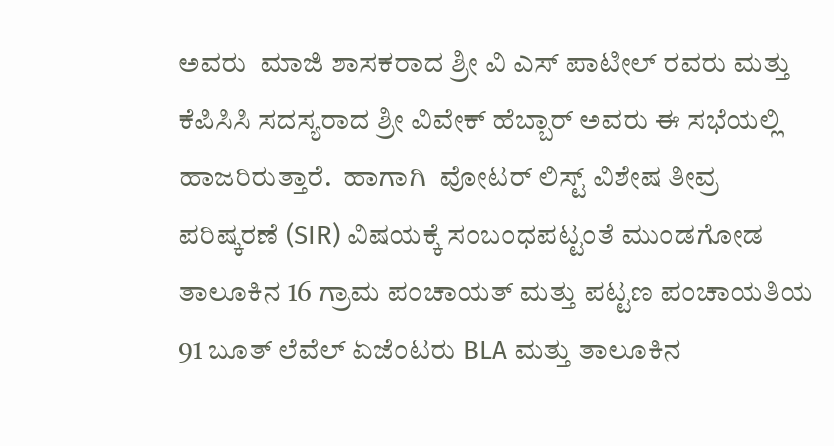ಅವರು  ಮಾಜಿ ಶಾಸಕರಾದ ಶ್ರೀ ವಿ ಎಸ್ ಪಾಟೀಲ್ ರವರು ಮತ್ತು ಕೆಪಿಸಿಸಿ ಸದಸ್ಯರಾದ ಶ್ರೀ ವಿವೇಕ್ ಹೆಬ್ಬಾರ್ ಅವರು ಈ ಸಭೆಯಲ್ಲಿ ಹಾಜರಿರುತ್ತಾರೆ.  ಹಾಗಾಗಿ  ವೋಟರ್ ಲಿಸ್ಟ್ ವಿಶೇಷ ತೀವ್ರ ಪರಿಷ್ಕರಣೆ (SIR) ವಿಷಯಕ್ಕೆ ಸಂಬಂಧಪಟ್ಟಂತೆ ಮುಂಡಗೋಡ ತಾಲೂಕಿನ 16 ಗ್ರಾಮ ಪಂಚಾಯತ್ ಮತ್ತು ಪಟ್ಟಣ ಪಂಚಾಯತಿಯ 91 ಬೂತ್ ಲೆವೆಲ್ ಏಜೆಂಟರು BLA ಮತ್ತು ತಾಲೂಕಿನ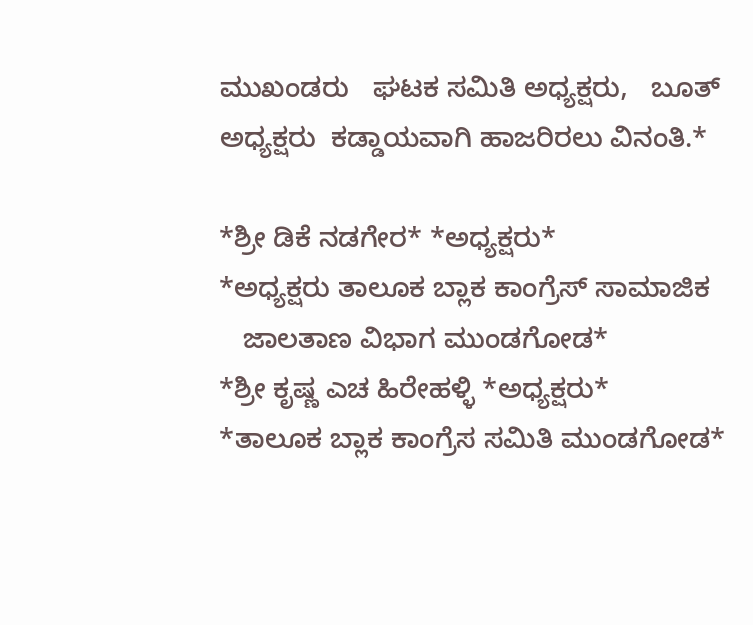ಮುಖಂಡರು   ಘಟಕ ಸಮಿತಿ ಅಧ್ಯಕ್ಷರು,   ಬೂತ್ ಅಧ್ಯಕ್ಷರು  ಕಡ್ಡಾಯವಾಗಿ ಹಾಜರಿರಲು ವಿನಂತಿ.*

*ಶ್ರೀ ಡಿಕೆ ನಡಗೇರ* *ಅಧ್ಯಕ್ಷರು*
*ಅಧ್ಯಕ್ಷರು ತಾಲೂಕ ಬ್ಲಾಕ ಕಾಂಗ್ರೆಸ್ ಸಾಮಾಜಿಕ
   ಜಾಲತಾಣ ವಿಭಾಗ ಮುಂಡಗೋಡ*
*ಶ್ರೀ ಕೃಷ್ಣ ಎಚ ಹಿರೇಹಳ್ಳಿ *ಅಧ್ಯಕ್ಷರು*
*ತಾಲೂಕ ಬ್ಲಾಕ ಕಾಂಗ್ರೆಸ ಸಮಿತಿ ಮುಂಡಗೋಡ*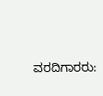ವರದಿಗಾರರು: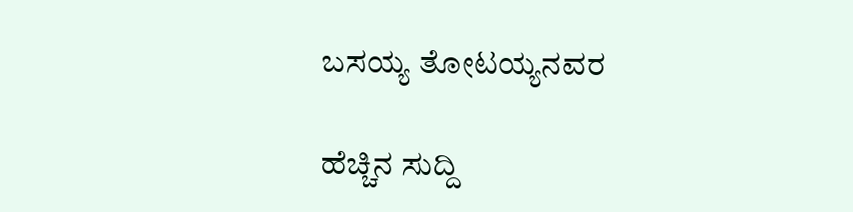ಬಸಯ್ಯ ತೋಟಯ್ಯನವರ

ಹೆಚ್ಚಿನ ಸುದ್ದಿ